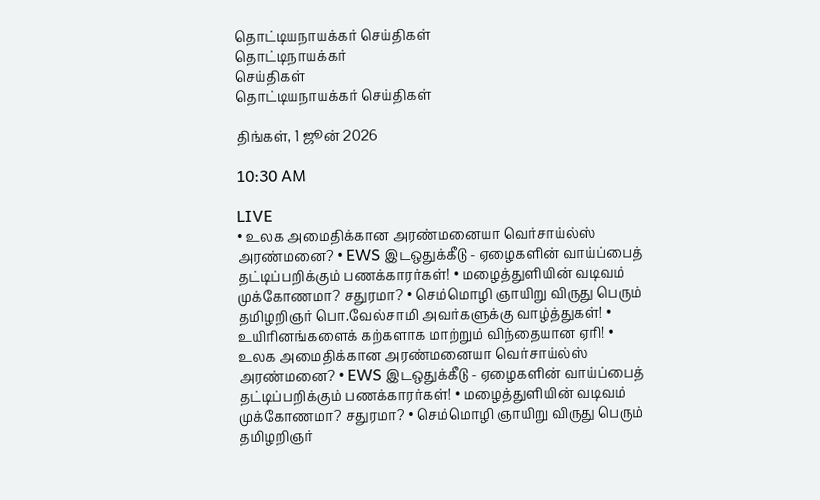தொட்டியநாயக்கர் செய்திகள்
தொட்டிநாயக்கர்
செய்திகள்
தொட்டியநாயக்கர் செய்திகள்

திங்கள், 1 ஜூன் 2026

10:30 AM

LIVE
• உலக அமைதிக்கான அரண்மனையா வெர்சாய்ல்ஸ் அரண்மனை? • EWS இடஒதுக்கீடு - ஏழைகளின் வாய்ப்பைத் தட்டிப்பறிக்கும் பணக்காரர்கள்! • மழைத்துளியின் வடிவம் முக்கோணமா? சதுரமா? • செம்மொழி ஞாயிறு விருது பெரும் தமிழறிஞர் பொ.வேல்சாமி அவர்களுக்கு வாழ்த்துகள்! • உயிரினங்களைக் கற்களாக மாற்றும் விந்தையான ஏரி! • உலக அமைதிக்கான அரண்மனையா வெர்சாய்ல்ஸ் அரண்மனை? • EWS இடஒதுக்கீடு - ஏழைகளின் வாய்ப்பைத் தட்டிப்பறிக்கும் பணக்காரர்கள்! • மழைத்துளியின் வடிவம் முக்கோணமா? சதுரமா? • செம்மொழி ஞாயிறு விருது பெரும் தமிழறிஞர்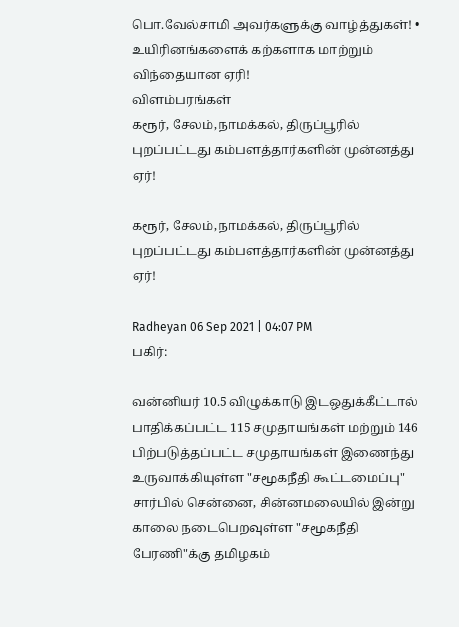பொ.வேல்சாமி அவர்களுக்கு வாழ்த்துகள்! • உயிரினங்களைக் கற்களாக மாற்றும் விந்தையான ஏரி!
விளம்பரங்கள்
கரூர், சேலம்,நாமக்கல், திருப்பூரில் புறப்பட்டது கம்பளத்தார்களின் முன்னத்து ஏர்!

கரூர், சேலம்,நாமக்கல், திருப்பூரில் புறப்பட்டது கம்பளத்தார்களின் முன்னத்து ஏர்!

Radheyan 06 Sep 2021 | 04:07 PM
பகிர்:

வன்னியர் 10.5 விழுக்காடு இடஒதுக்கீட்டால் பாதிக்கப்பட்ட 115 சமுதாயங்கள் மற்றும் 146 பிற்படுத்தப்பட்ட சமுதாயங்கள் இணைந்து உருவாக்கியுள்ள "சமூகநீதி கூட்டமைப்பு" சார்பில் சென்னை, சின்னமலையில் இன்று காலை நடைபெறவுள்ள "சமூகநீதி பேரணி"க்கு தமிழகம்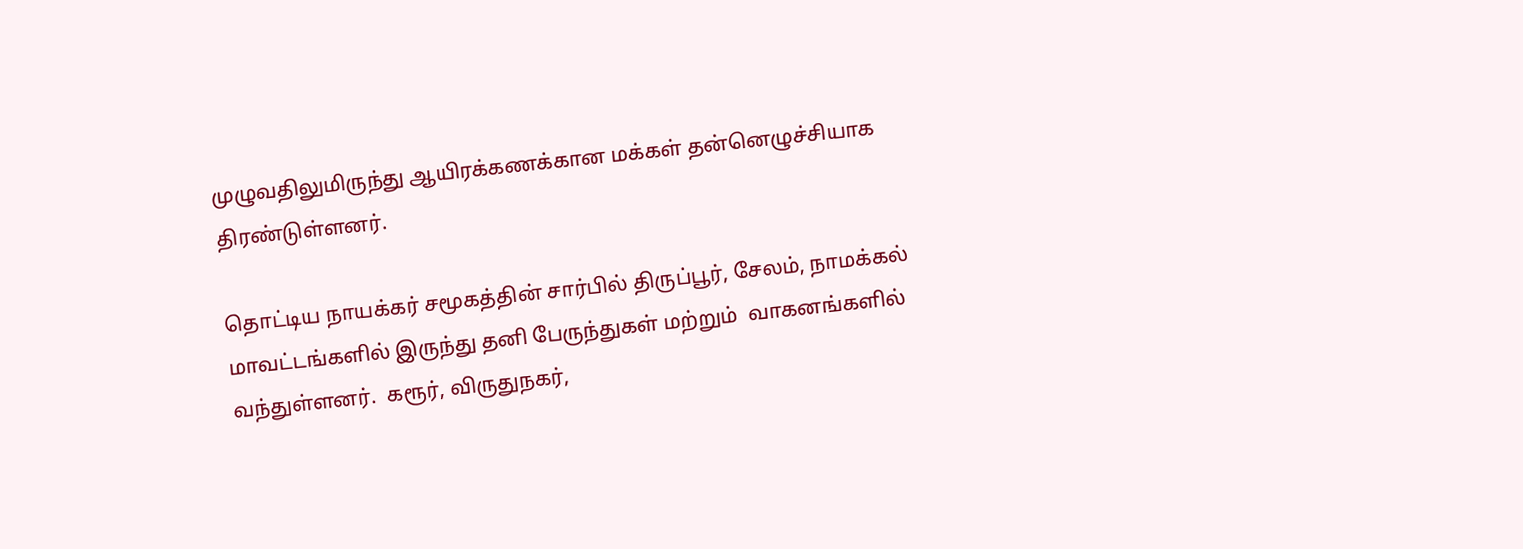முழுவதிலுமிருந்து ஆயிரக்கணக்கான மக்கள் தன்னெழுச்சியாக திரண்டுள்ளனர்.

தொட்டிய நாயக்கர் சமூகத்தின் சார்பில் திருப்பூர், சேலம், நாமக்கல் மாவட்டங்களில் இருந்து தனி பேருந்துகள் மற்றும்  வாகனங்களில் வந்துள்ளனர்.  கரூர், விருதுநகர்,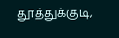தூத்துக்குடி,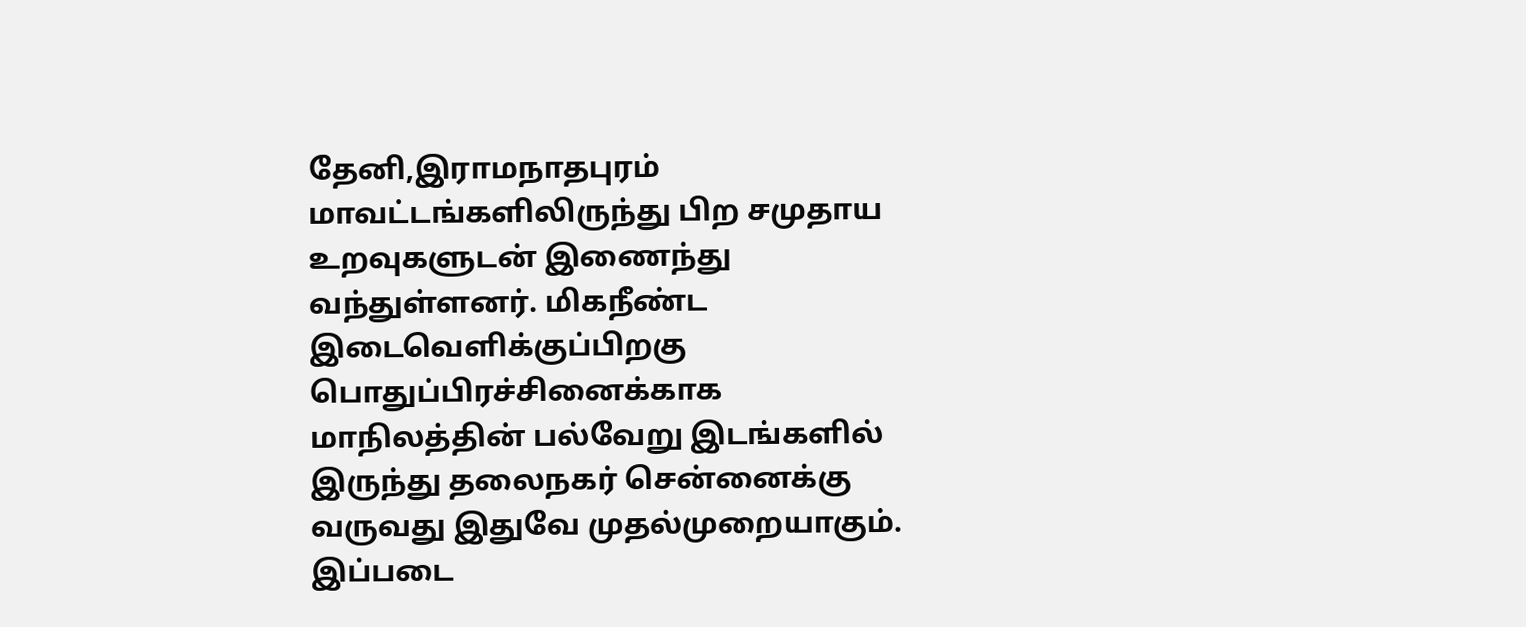தேனி,இராமநாதபுரம்  மாவட்டங்களிலிருந்து பிற சமுதாய உறவுகளுடன் இணைந்து வந்துள்ளனர். மிகநீண்ட இடைவெளிக்குப்பிறகு பொதுப்பிரச்சினைக்காக  மாநிலத்தின் பல்வேறு இடங்களில் இருந்து தலைநகர் சென்னைக்கு வருவது இதுவே முதல்முறையாகும். இப்படை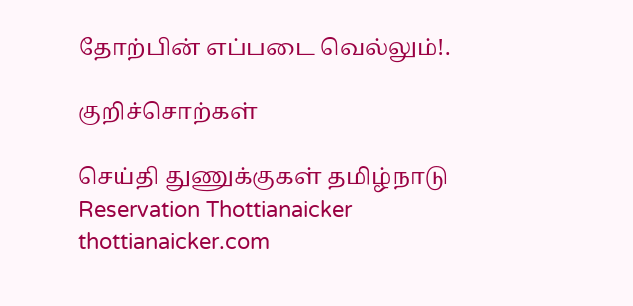தோற்பின் எப்படை வெல்லும்!.

குறிச்சொற்கள்

செய்தி துணுக்குகள் தமிழ்நாடு Reservation Thottianaicker thottianaicker.com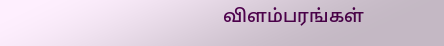விளம்பரங்கள்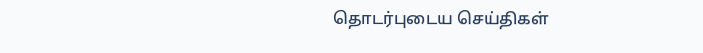தொடர்புடைய செய்திகள்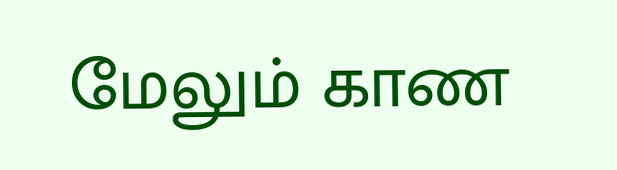மேலும் காண